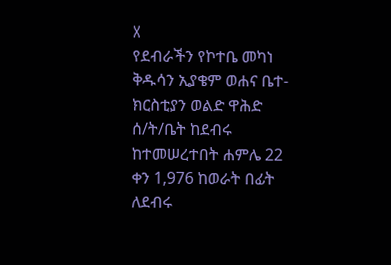X
የደብራችን የኮተቤ መካነ ቅዱሳን ኢያቄም ወሐና ቤተ-ክርስቲያን ወልድ ዋሕድ ሰ/ት/ቤት ከደብሩ ከተመሠረተበት ሐምሌ 22 ቀን 1,976 ከወራት በፊት ለደብሩ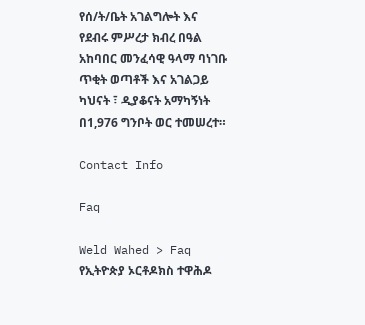የሰ/ት/ቤት አገልግሎት እና የደብሩ ምሥረታ ክብረ በዓል አከባበር መንፈሳዊ ዓላማ ባነገቡ ጥቂት ወጣቶች እና አገልጋይ ካህናት ፣ ዲያቆናት አማካኝነት በ1,976 ግንቦት ወር ተመሠረተ።

Contact Info

Faq

Weld Wahed > Faq
የኢትዮጵያ ኦርቶዶክስ ተዋሕዶ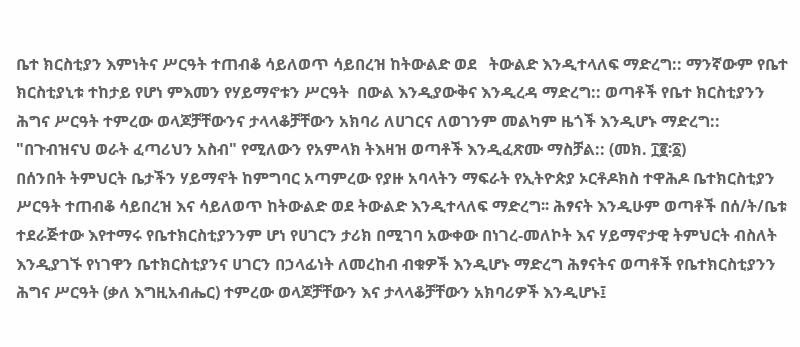ቤተ ክርስቲያን እምነትና ሥርዓት ተጠብቆ ሳይለወጥ ሳይበረዝ ከትውልድ ወደ   ትውልድ እንዲተላለፍ ማድረግ:: ማንኛውም የቤተ ክርስቲያኒቱ ተከታይ የሆነ ምእመን የሃይማኖቱን ሥርዓት  በውል እንዲያውቅና እንዲረዳ ማድረግ:: ወጣቶች የቤተ ክርስቲያንን ሕግና ሥርዓት ተምረው ወላጆቻቸውንና ታላላቆቻቸውን አክባሪ ለሀገርና ለወገንም መልካም ዜጎች እንዲሆኑ ማድረግ:: "በጉብዝናህ ወራት ፈጣሪህን አስብ" የሚለውን የአምላክ ትእዛዝ ወጣቶች እንዲፈጽሙ ማስቻል:: (መክ. ፲፪፡፩)
በሰንበት ትምህርት ቤታችን ሃይማኖት ከምግባር አጣምረው የያዙ አባላትን ማፍራት የኢትዮጵያ ኦርቶዶክስ ተዋሕዶ ቤተክርስቲያን ሥርዓት ተጠብቆ ሳይበረዝ እና ሳይለወጥ ከትውልድ ወደ ትውልድ እንዲተላለፍ ማድረግ፡፡ ሕፃናት እንዲሁም ወጣቶች በሰ/ት/ቤቱ ተደራጅተው እየተማሩ የቤተክርስቲያንንም ሆነ የሀገርን ታሪክ በሚገባ አውቀው በነገረ-መለኮት እና ሃይማኖታዊ ትምህርት ብስለት እንዲያገኙ የነገዋን ቤተክርስቲያንና ሀገርን በኃላፊነት ለመረከብ ብቁዎች እንዲሆኑ ማድረግ ሕፃናትና ወጣቶች የቤተክርስቲያንን ሕግና ሥርዓት (ቃለ እግዚአብሔር) ተምረው ወላጆቻቸውን እና ታላላቆቻቸውን አክባሪዎች እንዲሆኑ፤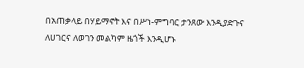በአጠቃላይ በሃይማኖት እና በሥነ-ምግባር ታንጸው እንዲያድጉና ለሀገርና ለወገን መልካም ዜጎች እንዲሆኑ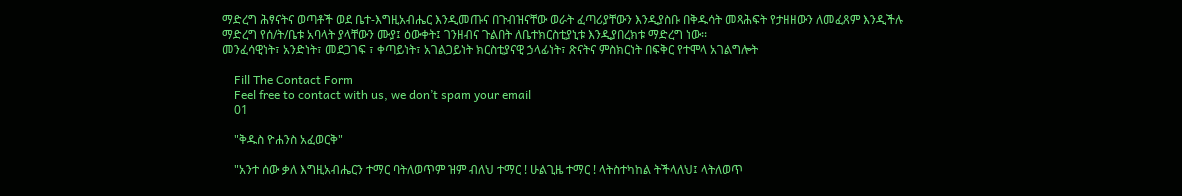ማድረግ ሕፃናትና ወጣቶች ወደ ቤተ-እግዚአብሔር እንዲመጡና በጉብዝናቸው ወራት ፈጣሪያቸውን እንዲያስቡ በቅዱሳት መጻሕፍት የታዘዘውን ለመፈጸም እንዲችሉ ማድረግ የሰ/ት/ቤቱ አባላት ያላቸውን ሙያ፤ ዕውቀት፤ ገንዘብና ጉልበት ለቤተክርስቲያኒቱ እንዲያበረክቱ ማድረግ ነው፡፡
መንፈሳዊነት፣ አንድነት፣ መደጋገፍ ፣ ቀጣይነት፣ አገልጋይነት ክርስቲያናዊ ኃላፊነት፣ ጽናትና ምስክርነት በፍቅር የተሞላ አገልግሎት

    Fill The Contact Form
    Feel free to contact with us, we don’t spam your email
    01

    "ቅዱስ ዮሐንስ አፈወርቅ"

    "አንተ ሰው ቃለ እግዚአብሔርን ተማር ባትለወጥም ዝም ብለህ ተማር ! ሁልጊዜ ተማር ! ላትስተካከል ትችላለህ፤ ላትለወጥ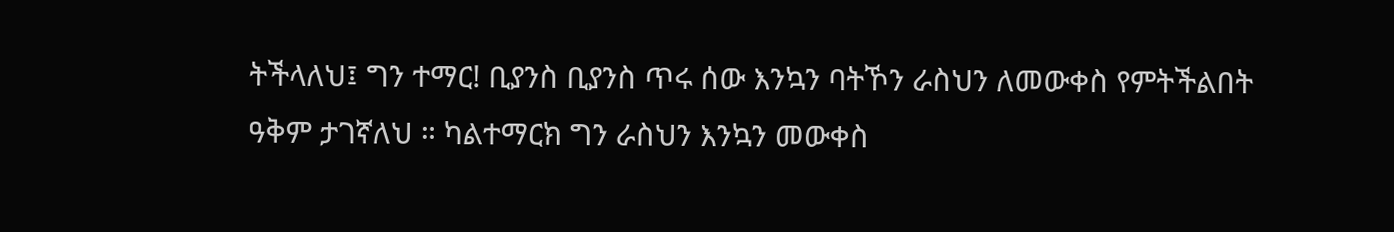ትችላለህ፤ ግን ተማር! ቢያንስ ቢያንስ ጥሩ ሰው እንኳን ባትኾን ራስህን ለመውቀስ የምትችልበት ዓቅም ታገኛለህ ። ካልተማርክ ግን ራስህን እንኳን መውቀስ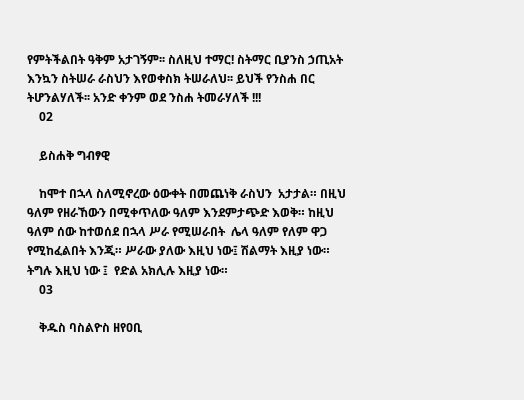የምትችልበት ዓቅም አታገኝም፡፡ ስለዚህ ተማር! ስትማር ቢያንስ ኃጢአት እንኳን ስትሠራ ራስህን እየወቀስክ ትሠራለህ፡፡ ይህች የንስሐ በር ትሆንልሃለች፡፡ አንድ ቀንም ወደ ንስሐ ትመራሃለች !!!
    02

    ይስሐቅ ግብፃዊ

    ከሞተ በኋላ ስለሚኖረው ዕውቀት በመጨነቅ ራስህን  አታታል። በዚህ ዓለም የዘራኸውን በሚቀጥለው ዓለም እንደምታጭድ እወቅ። ከዚህ ዓለም ሰው ከተወሰደ በኋላ ሥራ የሚሠራበት  ሌላ ዓለም የለም ዋጋ የሚከፈልበት እንጂ። ሥራው ያለው እዚህ ነው፤ ሽልማት እዚያ ነው። ትግሉ እዚህ ነው ፤  የድል አክሊሉ እዚያ ነው።
    03

    ቅዱስ ባስልዮስ ዘየዐቢ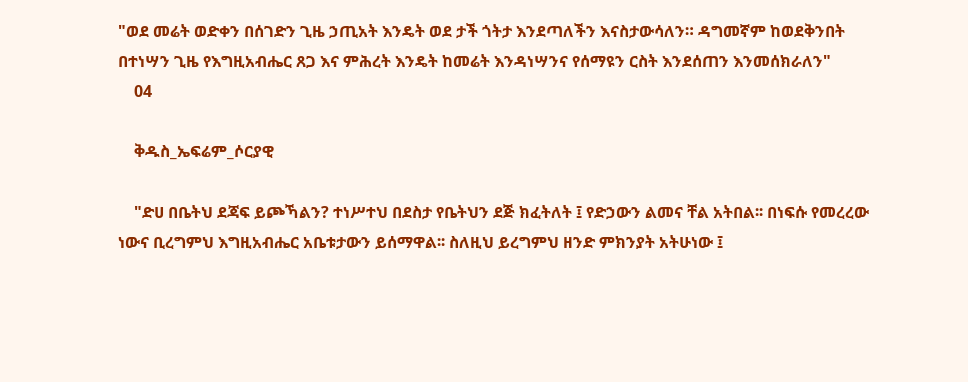"ወደ መሬት ወድቀን በሰገድን ጊዜ ኃጢአት እንዴት ወደ ታች ጎትታ እንደጣለችን እናስታውሳለን። ዳግመኛም ከወደቅንበት በተነሣን ጊዜ የእግዚአብሔር ጸጋ እና ምሕረት እንዴት ከመሬት እንዳነሣንና የሰማዩን ርስት እንደሰጠን እንመሰክራለን"
    04

    ቅዱስ_ኤፍሬም_ሶርያዊ

    "ድሀ በቤትህ ደጃፍ ይጮኻልን? ተነሥተህ በደስታ የቤትህን ደጅ ክፈትለት ፤ የድኃውን ልመና ቸል አትበል፡፡ በነፍሱ የመረረው ነውና ቢረግምህ እግዚአብሔር አቤቱታውን ይሰማዋል፡፡ ስለዚህ ይረግምህ ዘንድ ምክንያት አትሁነው ፤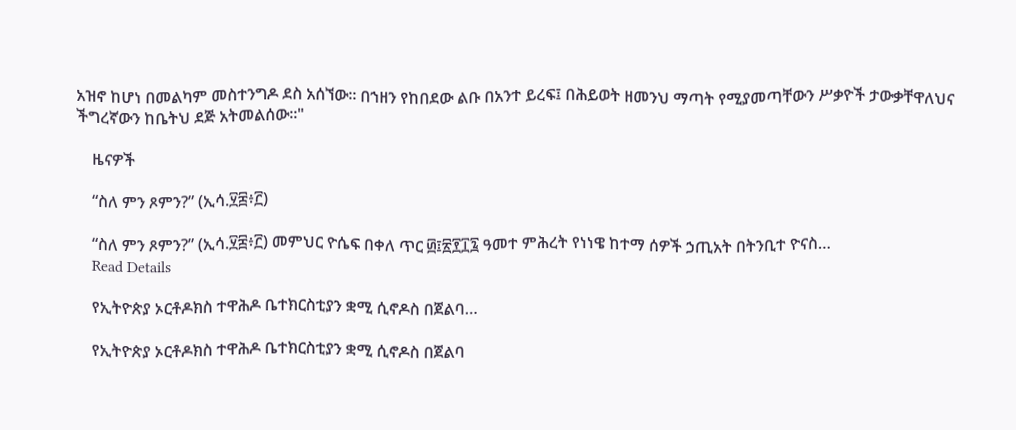አዝኖ ከሆነ በመልካም መስተንግዶ ደስ አሰኘው፡፡ በኀዘን የከበደው ልቡ በአንተ ይረፍ፤ በሕይወት ዘመንህ ማጣት የሚያመጣቸውን ሥቃዮች ታውቃቸዋለህና ችግረኛውን ከቤትህ ደጅ አትመልሰው፡፡"

    ዜናዎች

    “ስለ ምን ጾምን?” (ኢሳ.፶፰፥፫)

    “ስለ ምን ጾምን?” (ኢሳ.፶፰፥፫) መምህር ዮሴፍ በቀለ ጥር ፴፤፳፻፲፯ ዓመተ ምሕረት የነነዌ ከተማ ሰዎች ኃጢአት በትንቢተ ዮናስ…
    Read Details

    የኢትዮጵያ ኦርቶዶክስ ተዋሕዶ ቤተክርስቲያን ቋሚ ሲኖዶስ በጀልባ…

    የኢትዮጵያ ኦርቶዶክስ ተዋሕዶ ቤተክርስቲያን ቋሚ ሲኖዶስ በጀልባ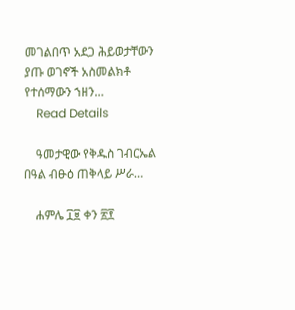መገልበጥ አደጋ ሕይወታቸውን ያጡ ወገኖች አስመልክቶ የተሰማውን ኀዘን…
    Read Details

    ዓመታዊው የቅዱስ ገብርኤል በዓል ብፁዕ ጠቅላይ ሥራ…

    ሐምሌ ፲፱ ቀን ፳፻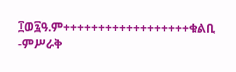፲ወ፯ዓ.ም++++++++++++++++++ቁልቢ -ምሥራቅ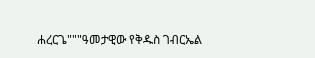ሐረርጌ"""ዓመታዊው የቅዱስ ገብርኤል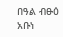በዓል ብፁዕ አቡነ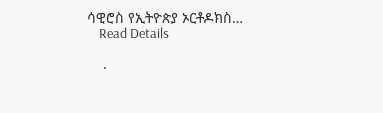ሳዊሮስ የኢትዮጵያ ኦርቶዶክስ…
    Read Details

    .